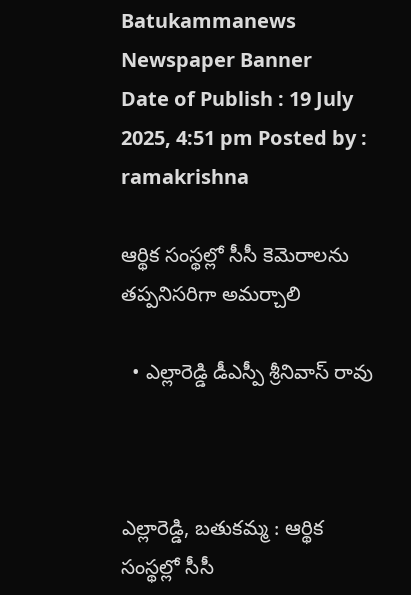Batukammanews
Newspaper Banner
Date of Publish : 19 July 2025, 4:51 pm Posted by : ramakrishna

ఆర్థిక సంస్థల్లో సీసీ కెమెరాలను తప్పనిసరిగా అమర్చాలి

  • ఎల్లారెడ్డి డీఎస్పీ శ్రీనివాస్ రావు



ఎల్లారెడ్డి, బతుకమ్మ : ఆర్థిక సంస్థల్లో సీసీ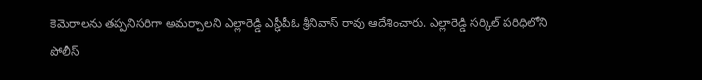కెమెరాలను తప్పనిసరిగా అమర్చాలని ఎల్లారెడ్డి ఎస్ఢీపీఓ శ్రీనివాస్ రావు ఆదేశించారు. ఎల్లారెడ్డి సర్కిల్ పరిధిలోని పోలీస్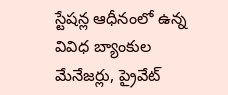స్టేషన్ల ఆధీనంలో ఉన్న వివిధ బ్యాంకుల మేనేజర్లు, ప్రైవేట్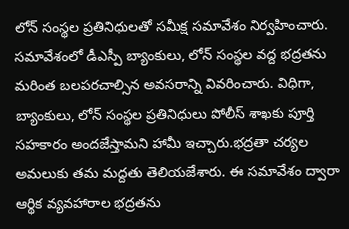లోన్ సంస్థల ప్రతినిధులతో సమీక్ష సమావేశం నిర్వహించారు. సమావేశంలో డీఎస్పీ బ్యాంకులు, లోన్ సంస్థల వద్ద భద్రతను మరింత బలపరచాల్సిన అవసరాన్ని వివరించారు. విధిగా, బ్యాంకులు, లోన్ సంస్థల ప్రతినిధులు పోలీస్ శాఖకు పూర్తి సహకారం అందజేస్తామని హామీ ఇచ్చారు.భద్రతా చర్యల అమలుకు తమ మద్దతు తెలియజేశారు. ఈ సమావేశం ద్వారా ఆర్థిక వ్యవహారాల భద్రతను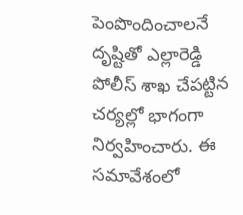పెంపొందించాలనే దృష్టితో ఎల్లారెడ్డి పోలీస్ శాఖ చేపట్టిన చర్యల్లో భాగంగా నిర్వహించారు. ఈ సమావేశంలో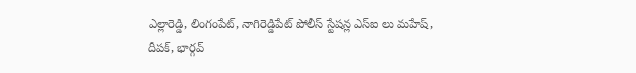ఎల్లారెడ్డి, లింగంపేట్, నాగిరెడ్డిపేట్ పోలీస్ స్టేషన్ల ఎస్ఐ లు మహేష్, దీపక్, భార్గవ్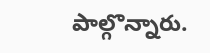పాల్గొన్నారు.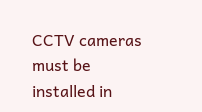CCTV cameras must be installed in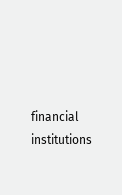financial institutions